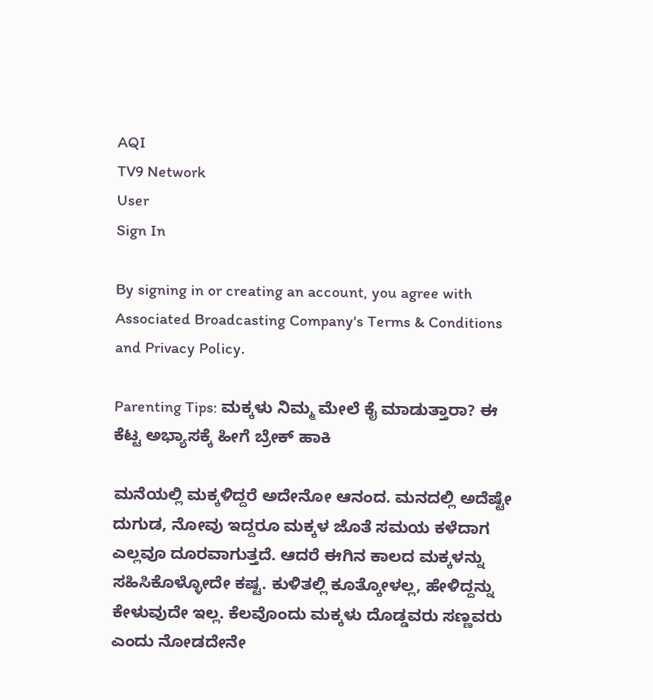AQI
TV9 Network
User
Sign In

By signing in or creating an account, you agree with Associated Broadcasting Company's Terms & Conditions and Privacy Policy.

Parenting Tips: ಮಕ್ಕಳು ನಿಮ್ಮ ಮೇಲೆ ಕೈ ಮಾಡುತ್ತಾರಾ? ಈ ಕೆಟ್ಟ ಅಭ್ಯಾಸಕ್ಕೆ ಹೀಗೆ ಬ್ರೇಕ್ ಹಾಕಿ

ಮನೆಯಲ್ಲಿ ಮಕ್ಕಳಿದ್ದರೆ ಅದೇನೋ ಆನಂದ. ಮನದಲ್ಲಿ ಅದೆಷ್ಟೇ ದುಗುಡ, ನೋವು ಇದ್ದರೂ ಮಕ್ಕಳ ಜೊತೆ ಸಮಯ ಕಳೆದಾಗ ಎಲ್ಲವೂ ದೂರವಾಗುತ್ತದೆ. ಆದರೆ ಈಗಿನ ಕಾಲದ ಮಕ್ಕಳನ್ನು ಸಹಿಸಿಕೊಳ್ಳೋದೇ ಕಷ್ಟ. ಕುಳಿತಲ್ಲಿ ಕೂತ್ಕೋಳಲ್ಲ, ಹೇಳಿದ್ದನ್ನು ಕೇಳುವುದೇ ಇಲ್ಲ. ಕೆಲವೊಂದು ಮಕ್ಕಳು ದೊಡ್ಡವರು ಸಣ್ಣವರು ಎಂದು ನೋಡದೇನೇ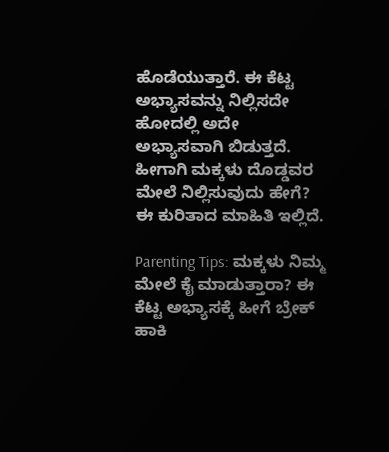ಹೊಡೆಯುತ್ತಾರೆ. ಈ ಕೆಟ್ಟ ಅಭ್ಯಾಸವನ್ನು ನಿಲ್ಲಿಸದೇ ಹೋದಲ್ಲಿ ಅದೇ ಅಭ್ಯಾಸವಾಗಿ ಬಿಡುತ್ತದೆ. ಹೀಗಾಗಿ ಮಕ್ಕಳು ದೊಡ್ಡವರ ಮೇಲೆ ನಿಲ್ಲಿಸುವುದು ಹೇಗೆ? ಈ ಕುರಿತಾದ ಮಾಹಿತಿ ಇಲ್ಲಿದೆ.

Parenting Tips: ಮಕ್ಕಳು ನಿಮ್ಮ ಮೇಲೆ ಕೈ ಮಾಡುತ್ತಾರಾ? ಈ ಕೆಟ್ಟ ಅಭ್ಯಾಸಕ್ಕೆ ಹೀಗೆ ಬ್ರೇಕ್ ಹಾಕಿ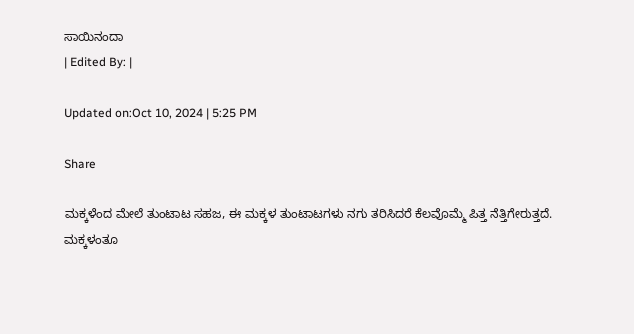ಸಾಯಿನಂದಾ
| Edited By: |

Updated on:Oct 10, 2024 | 5:25 PM

Share

ಮಕ್ಕಳೆಂದ ಮೇಲೆ ತುಂಟಾಟ ಸಹಜ, ಈ ಮಕ್ಕಳ ತುಂಟಾಟಗಳು ನಗು ತರಿಸಿದರೆ ಕೆಲವೊಮ್ಮೆ ಪಿತ್ತ ನೆತ್ತಿಗೇರುತ್ತದೆ. ಮಕ್ಕಳಂತೂ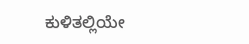ಕುಳಿತಲ್ಲಿಯೇ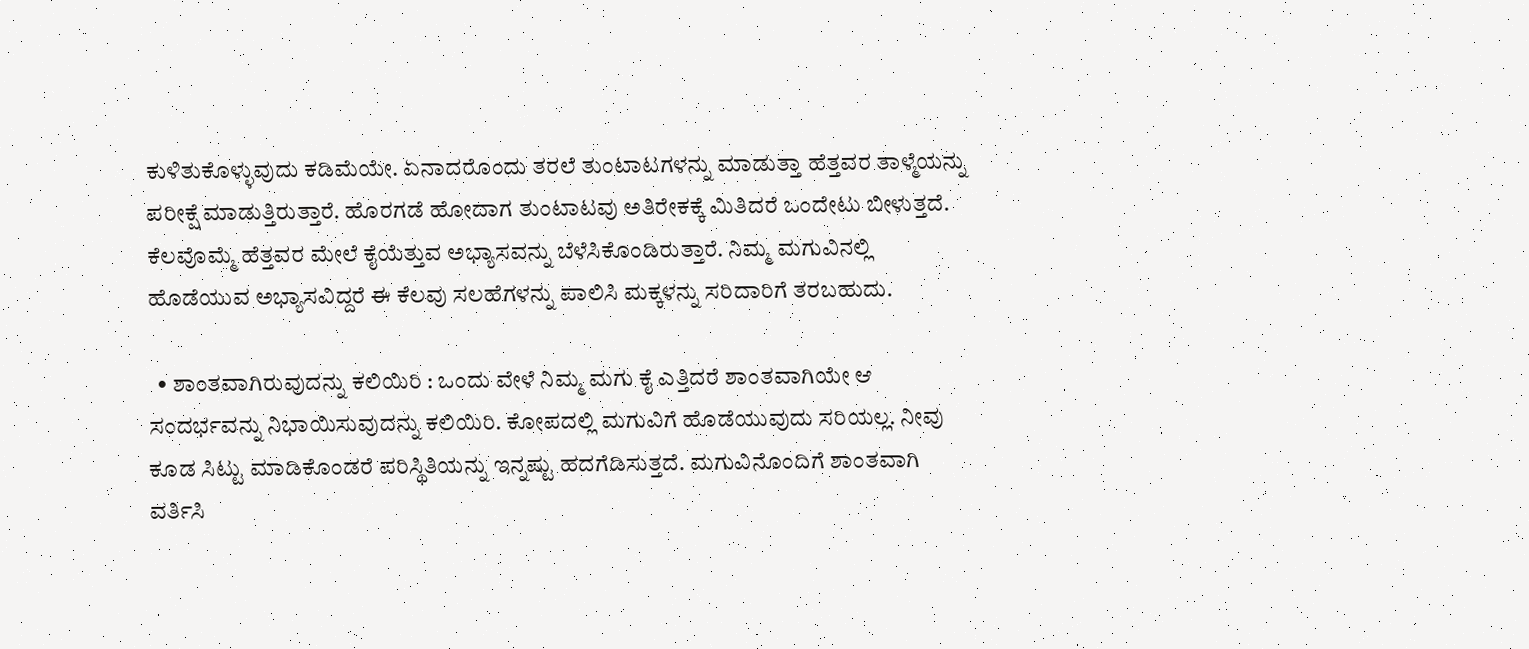ಕುಳಿತುಕೊಳ್ಳುವುದು ಕಡಿಮೆಯೇ. ಏನಾದರೊಂದು ತರಲೆ ತುಂಟಾಟಗಳನ್ನು ಮಾಡುತ್ತಾ ಹೆತ್ತವರ ತಾಳ್ಮೆಯನ್ನು ಪರೀಕ್ಷೆ ಮಾಡುತ್ತಿರುತ್ತಾರೆ. ಹೊರಗಡೆ ಹೋದಾಗ ತುಂಟಾಟವು ಅತಿರೇಕಕ್ಕೆ ಮಿತಿದರೆ ಒಂದೇಟು ಬೀಳುತ್ತದೆ. ಕೆಲವೊಮ್ಮೆ ಹೆತ್ತವರ ಮೇಲೆ ಕೈಯೆತ್ತುವ ಅಭ್ಯಾಸವನ್ನು ಬೆಳೆಸಿಕೊಂಡಿರುತ್ತಾರೆ. ನಿಮ್ಮ ಮಗುವಿನಲ್ಲಿ ಹೊಡೆಯುವ ಅಭ್ಯಾಸವಿದ್ದರೆ ಈ ಕೆಲವು ಸಲಹೆಗಳನ್ನು ಪಾಲಿಸಿ ಮಕ್ಕಳನ್ನು ಸರಿದಾರಿಗೆ ತರಬಹುದು.

  • ಶಾಂತವಾಗಿರುವುದನ್ನು ಕಲಿಯಿರಿ : ಒಂದು ವೇಳೆ ನಿಮ್ಮ ಮಗು ಕೈ ಎತ್ತಿದರೆ ಶಾಂತವಾಗಿಯೇ ಆ ಸಂದರ್ಭವನ್ನು ನಿಭಾಯಿಸುವುದನ್ನು ಕಲಿಯಿರಿ. ಕೋಪದಲ್ಲಿ ಮಗುವಿಗೆ ಹೊಡೆಯುವುದು ಸರಿಯಲ್ಲ. ನೀವು ಕೂಡ ಸಿಟ್ಟು ಮಾಡಿಕೊಂಡರೆ ಪರಿಸ್ಥಿತಿಯನ್ನು ಇನ್ನಷ್ಟು ಹದಗೆಡಿಸುತ್ತದೆ. ಮಗುವಿನೊಂದಿಗೆ ಶಾಂತವಾಗಿ ವರ್ತಿಸಿ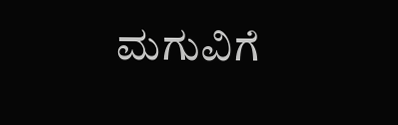ಮಗುವಿಗೆ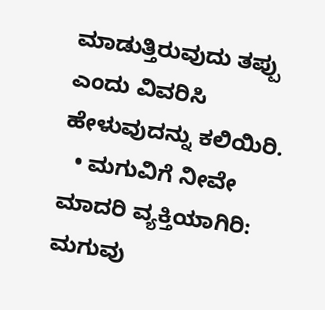ಮಾಡುತ್ತಿರುವುದು ತಪ್ಪು ಎಂದು ವಿವರಿಸಿ ಹೇಳುವುದನ್ನು ಕಲಿಯಿರಿ.
  • ಮಗುವಿಗೆ ನೀವೇ ಮಾದರಿ ವ್ಯಕ್ತಿಯಾಗಿರಿ: ಮಗುವು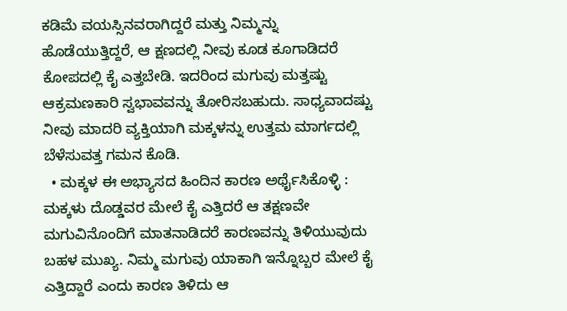ಕಡಿಮೆ ವಯಸ್ಸಿನವರಾಗಿದ್ದರೆ ಮತ್ತು ನಿಮ್ಮನ್ನು ಹೊಡೆಯುತ್ತಿದ್ದರೆ, ಆ ಕ್ಷಣದಲ್ಲಿ ನೀವು ಕೂಡ ಕೂಗಾಡಿದರೆ ಕೋಪದಲ್ಲಿ ಕೈ ಎತ್ತಬೇಡಿ. ಇದರಿಂದ ಮಗುವು ಮತ್ತಷ್ಟು ಆಕ್ರಮಣಕಾರಿ ಸ್ವಭಾವವನ್ನು ತೋರಿಸಬಹುದು. ಸಾಧ್ಯವಾದಷ್ಟು ನೀವು ಮಾದರಿ ವ್ಯಕ್ತಿಯಾಗಿ ಮಕ್ಕಳನ್ನು ಉತ್ತಮ ಮಾರ್ಗದಲ್ಲಿ ಬೆಳೆಸುವತ್ತ ಗಮನ ಕೊಡಿ.
  • ಮಕ್ಕಳ ಈ ಅಭ್ಯಾಸದ ಹಿಂದಿನ ಕಾರಣ ಅರ್ಥೈಸಿಕೊಳ್ಳಿ : ಮಕ್ಕಳು ದೊಡ್ಡವರ ಮೇಲೆ ಕೈ ಎತ್ತಿದರೆ ಆ ತಕ್ಷಣವೇ ಮಗುವಿನೊಂದಿಗೆ ಮಾತನಾಡಿದರೆ ಕಾರಣವನ್ನು ತಿಳಿಯುವುದು ಬಹಳ ಮುಖ್ಯ. ನಿಮ್ಮ ಮಗುವು ಯಾಕಾಗಿ ಇನ್ನೊಬ್ಬರ ಮೇಲೆ ಕೈ ಎತ್ತಿದ್ದಾರೆ ಎಂದು ಕಾರಣ ತಿಳಿದು ಆ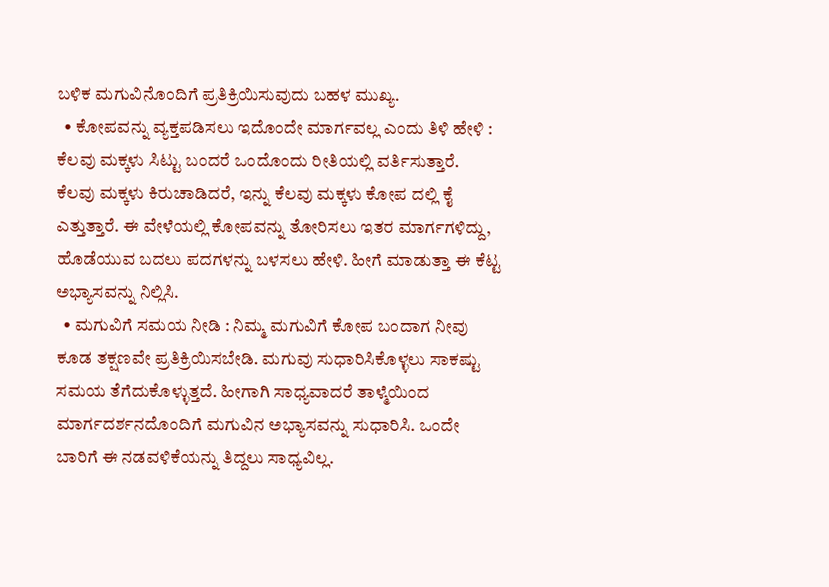ಬಳಿಕ ಮಗುವಿನೊಂದಿಗೆ ಪ್ರತಿಕ್ರಿಯಿಸುವುದು ಬಹಳ ಮುಖ್ಯ.
  • ಕೋಪವನ್ನು ವ್ಯಕ್ತಪಡಿಸಲು ಇದೊಂದೇ ಮಾರ್ಗವಲ್ಲ ಎಂದು ತಿಳಿ ಹೇಳಿ : ಕೆಲವು ಮಕ್ಕಳು ಸಿಟ್ಟು ಬಂದರೆ ಒಂದೊಂದು ರೀತಿಯಲ್ಲಿ ವರ್ತಿಸುತ್ತಾರೆ. ಕೆಲವು ಮಕ್ಕಳು ಕಿರುಚಾಡಿದರೆ, ಇನ್ನು ಕೆಲವು ಮಕ್ಕಳು ಕೋಪ ದಲ್ಲಿ ಕೈ ಎತ್ತುತ್ತಾರೆ. ಈ ವೇಳೆಯಲ್ಲಿ ಕೋಪವನ್ನು ತೋರಿಸಲು ಇತರ ಮಾರ್ಗಗಳಿದ್ದು, ಹೊಡೆಯುವ ಬದಲು ಪದಗಳನ್ನು ಬಳಸಲು ಹೇಳಿ. ಹೀಗೆ ಮಾಡುತ್ತಾ ಈ ಕೆಟ್ಟ ಅಭ್ಯಾಸವನ್ನು ನಿಲ್ಲಿಸಿ.
  • ಮಗುವಿಗೆ ಸಮಯ ನೀಡಿ : ನಿಮ್ಮ ಮಗುವಿಗೆ ಕೋಪ ಬಂದಾಗ ನೀವು ಕೂಡ ತಕ್ಷಣವೇ ಪ್ರತಿಕ್ರಿಯಿಸಬೇಡಿ. ಮಗುವು ಸುಧಾರಿಸಿಕೊಳ್ಳಲು ಸಾಕಷ್ಟು ಸಮಯ ತೆಗೆದುಕೊಳ್ಳುತ್ತದೆ. ಹೀಗಾಗಿ ಸಾಧ್ಯವಾದರೆ ತಾಳ್ಮೆಯಿಂದ ಮಾರ್ಗದರ್ಶನದೊಂದಿಗೆ ಮಗುವಿನ ಅಭ್ಯಾಸವನ್ನು ಸುಧಾರಿಸಿ. ಒಂದೇ ಬಾರಿಗೆ ಈ ನಡವಳಿಕೆಯನ್ನು ತಿದ್ದಲು ಸಾಧ್ಯವಿಲ್ಲ.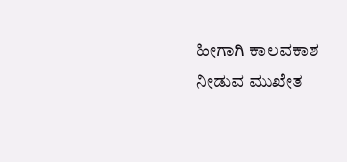ಹೀಗಾಗಿ ಕಾಲವಕಾಶ ನೀಡುವ ಮುಖೇತ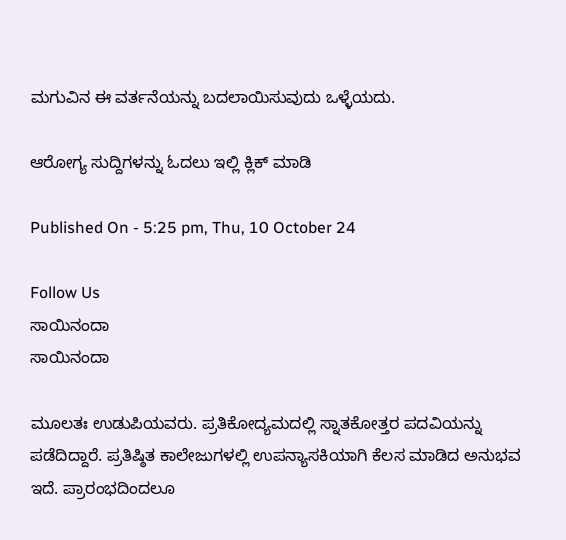ಮಗುವಿನ ಈ ವರ್ತನೆಯನ್ನು ಬದಲಾಯಿಸುವುದು ಒಳ್ಳೆಯದು.

ಆರೋಗ್ಯ ಸುದ್ದಿಗಳನ್ನು ಓದಲು ಇಲ್ಲಿ ಕ್ಲಿಕ್ ಮಾಡಿ

Published On - 5:25 pm, Thu, 10 October 24

Follow Us
ಸಾಯಿನಂದಾ
ಸಾಯಿನಂದಾ

ಮೂಲತಃ ಉಡುಪಿಯವರು. ಪ್ರತಿಕೋದ್ಯಮದಲ್ಲಿ ಸ್ನಾತಕೋತ್ತರ ಪದವಿಯನ್ನು ಪಡೆದಿದ್ದಾರೆ. ಪ್ರತಿಷ್ಠಿತ ಕಾಲೇಜುಗಳಲ್ಲಿ ಉಪನ್ಯಾಸಕಿಯಾಗಿ ಕೆಲಸ ಮಾಡಿದ ಅನುಭವ ಇದೆ. ಪ್ರಾರಂಭದಿಂದಲೂ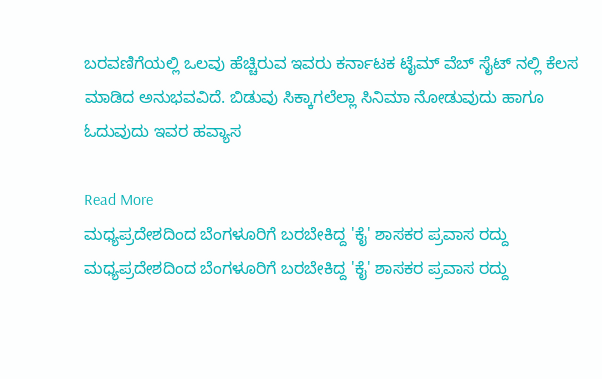ಬರವಣಿಗೆಯಲ್ಲಿ ಒಲವು ಹೆಚ್ಚಿರುವ ಇವರು ಕರ್ನಾಟಕ ಟೈಮ್ ವೆಬ್ ಸೈಟ್ ನಲ್ಲಿ ಕೆಲಸ ಮಾಡಿದ ಅನುಭವವಿದೆ. ಬಿಡುವು ಸಿಕ್ಕಾಗಲೆಲ್ಲಾ ಸಿನಿಮಾ ನೋಡುವುದು ಹಾಗೂ ಓದುವುದು ಇವರ ಹವ್ಯಾಸ

Read More
ಮಧ್ಯಪ್ರದೇಶದಿಂದ ಬೆಂಗಳೂರಿಗೆ ಬರಬೇಕಿದ್ದ 'ಕೈ' ಶಾಸಕರ ಪ್ರವಾಸ ರದ್ದು
ಮಧ್ಯಪ್ರದೇಶದಿಂದ ಬೆಂಗಳೂರಿಗೆ ಬರಬೇಕಿದ್ದ 'ಕೈ' ಶಾಸಕರ ಪ್ರವಾಸ ರದ್ದು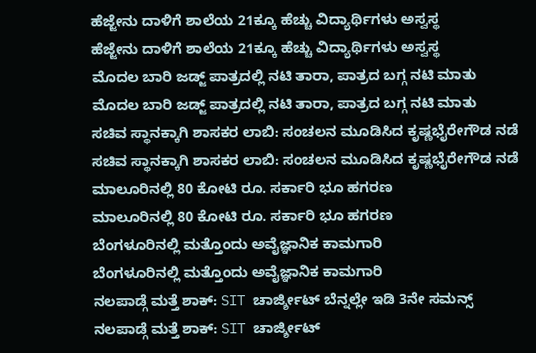ಹೆಜ್ಜೇನು ದಾಳಿಗೆ ಶಾಲೆಯ 21ಕ್ಕೂ ಹೆಚ್ಚು ವಿದ್ಯಾರ್ಥಿಗಳು ಅಸ್ವಸ್ಥ
ಹೆಜ್ಜೇನು ದಾಳಿಗೆ ಶಾಲೆಯ 21ಕ್ಕೂ ಹೆಚ್ಚು ವಿದ್ಯಾರ್ಥಿಗಳು ಅಸ್ವಸ್ಥ
ಮೊದಲ ಬಾರಿ ಜಡ್ಜ್ ಪಾತ್ರದಲ್ಲಿ ನಟಿ ತಾರಾ, ಪಾತ್ರದ ಬಗ್ಗ ನಟಿ ಮಾತು
ಮೊದಲ ಬಾರಿ ಜಡ್ಜ್ ಪಾತ್ರದಲ್ಲಿ ನಟಿ ತಾರಾ, ಪಾತ್ರದ ಬಗ್ಗ ನಟಿ ಮಾತು
ಸಚಿವ ಸ್ಥಾನಕ್ಕಾಗಿ ಶಾಸಕರ ಲಾಬಿ: ಸಂಚಲನ ಮೂಡಿಸಿದ ಕೃಷ್ಣಭೈರೇಗೌಡ ನಡೆ
ಸಚಿವ ಸ್ಥಾನಕ್ಕಾಗಿ ಶಾಸಕರ ಲಾಬಿ: ಸಂಚಲನ ಮೂಡಿಸಿದ ಕೃಷ್ಣಭೈರೇಗೌಡ ನಡೆ
ಮಾಲೂರಿನಲ್ಲಿ 80 ಕೋಟಿ ರೂ. ಸರ್ಕಾರಿ ಭೂ ಹಗರಣ
ಮಾಲೂರಿನಲ್ಲಿ 80 ಕೋಟಿ ರೂ. ಸರ್ಕಾರಿ ಭೂ ಹಗರಣ
ಬೆಂಗಳೂರಿನಲ್ಲಿ ಮತ್ತೊಂದು ಅವೈಜ್ಞಾನಿಕ ಕಾಮಗಾರಿ
ಬೆಂಗಳೂರಿನಲ್ಲಿ ಮತ್ತೊಂದು ಅವೈಜ್ಞಾನಿಕ ಕಾಮಗಾರಿ
ನಲಪಾಡ್ಗೆ ಮತ್ತೆ ಶಾಕ್: SIT ಚಾರ್ಜ್ಶೀಟ್ ಬೆನ್ನಲ್ಲೇ ಇಡಿ 3ನೇ ಸಮನ್ಸ್
ನಲಪಾಡ್ಗೆ ಮತ್ತೆ ಶಾಕ್: SIT ಚಾರ್ಜ್ಶೀಟ್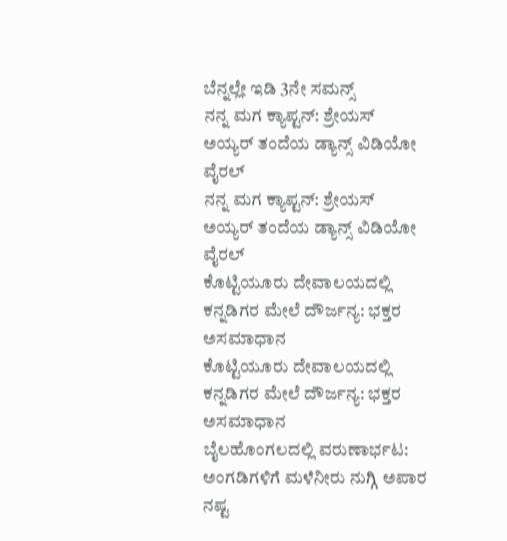ಬೆನ್ನಲ್ಲೇ ಇಡಿ 3ನೇ ಸಮನ್ಸ್
ನನ್ನ ಮಗ ಕ್ಯಾಪ್ಟನ್: ಶ್ರೇಯಸ್ ಅಯ್ಯರ್ ತಂದೆಯ ಡ್ಯಾನ್ಸ್ ವಿಡಿಯೋ ವೈರಲ್
ನನ್ನ ಮಗ ಕ್ಯಾಪ್ಟನ್: ಶ್ರೇಯಸ್ ಅಯ್ಯರ್ ತಂದೆಯ ಡ್ಯಾನ್ಸ್ ವಿಡಿಯೋ ವೈರಲ್
ಕೊಟ್ಟಿಯೂರು ದೇವಾಲಯದಲ್ಲಿ ಕನ್ನಡಿಗರ ಮೇಲೆ ದೌರ್ಜನ್ಯ: ಭಕ್ತರ ಅಸಮಾಧಾನ
ಕೊಟ್ಟಿಯೂರು ದೇವಾಲಯದಲ್ಲಿ ಕನ್ನಡಿಗರ ಮೇಲೆ ದೌರ್ಜನ್ಯ: ಭಕ್ತರ ಅಸಮಾಧಾನ
ಬೈಲಹೊಂಗಲದಲ್ಲಿ ವರುಣಾರ್ಭಟ: ಅಂಗಡಿಗಳಿಗೆ ಮಳೆನೀರು ನುಗ್ಗಿ ಅಪಾರ ನಷ್ಟ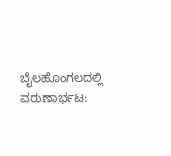ಬೈಲಹೊಂಗಲದಲ್ಲಿ ವರುಣಾರ್ಭಟ: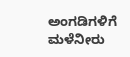ಅಂಗಡಿಗಳಿಗೆ ಮಳೆನೀರು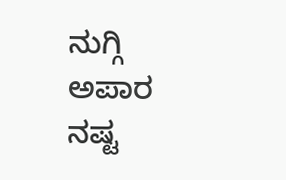ನುಗ್ಗಿ ಅಪಾರ ನಷ್ಟ